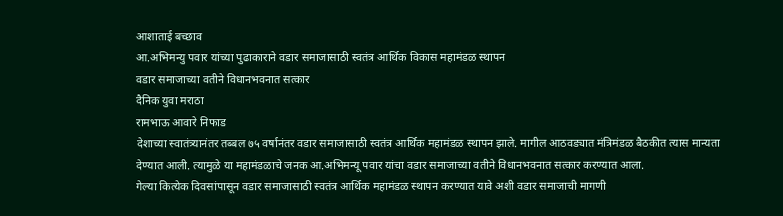आशाताई बच्छाव
आ.अभिमन्यु पवार यांच्या पुढाकाराने वडार समाजासाठी स्वतंत्र आर्थिक विकास महामंडळ स्थापन
वडार समाजाच्या वतीने विधानभवनात सत्कार
दैनिक युवा मराठा
रामभाऊ आवारे निफाड
देशाच्या स्वातंत्र्यानंतर तब्बल ७५ वर्षानंतर वडार समाजासाठी स्वतंत्र आर्थिक महामंडळ स्थापन झाले. मागील आठवड्यात मंत्रिमंडळ बैठकीत त्यास मान्यता देण्यात आली. त्यामुळे या महामंडळाचे जनक आ.अभिमन्यू पवार यांचा वडार समाजाच्या वतीने विधानभवनात सत्कार करण्यात आला.
गेल्या कित्येक दिवसांपासून वडार समाजासाठी स्वतंत्र आर्थिक महामंडळ स्थापन करण्यात यावे अशी वडार समाजाची मागणी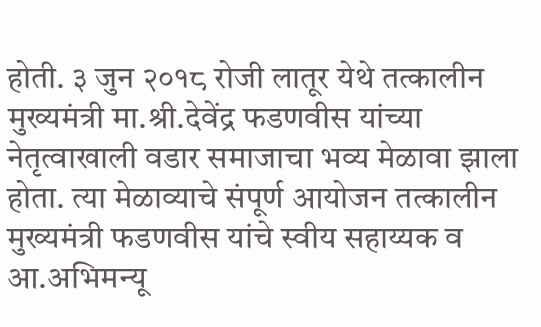होती. ३ जुन २०१८ रोजी लातूर येथे तत्कालीन मुख्यमंत्री मा.श्री.देवेंद्र फडणवीस यांच्या नेतृत्वाखाली वडार समाजाचा भव्य मेळावा झाला होता. त्या मेळाव्याचे संपूर्ण आयोजन तत्कालीन मुख्यमंत्री फडणवीस यांचे स्वीय सहाय्यक व आ.अभिमन्यू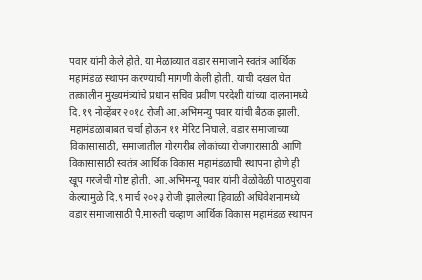पवार यांनी केले होते. या मेळाव्यात वडार समाजाने स्वतंत्र आर्थिक महामंडळ स्थापन करण्याची मागणी केली होती. याची दखल घेत तत्कालीन मुख्यमंत्र्यांचे प्रधान सचिव प्रवीण परदेशी यांच्या दालनामध्ये दि.१९ नोव्हेंबर २०१८ रोजी आ.अभिमन्यु पवार यांची बैठक झाली. महामंडळाबाबत चर्चा होऊन ११ मेरिट निघाले. वडार समाजाच्या विकासासाठी, समाजातील गोरगरीब लोकांच्या रोजगारासाठी आणि विकासासाठी स्वतंत्र आर्थिक विकास महामंडळाची स्थापना होणे ही खूप गरजेची गोष्ट होती. आ.अभिमन्यू पवार यांनी वेळोवेळी पाठपुरावा केल्यामुळे दि.९ मार्च २०२३ रोजी झालेल्या हिवाळी अधिवेशनामध्ये वडार समाजासाठी पै.मारुती चव्हाण आर्थिक विकास महामंडळ स्थापन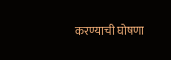करण्याची घोषणा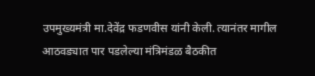उपमुख्यमंत्री मा.देवेंद्र फडणवीस यांनी केली. त्यानंतर मागील आठवड्यात पार पडलेल्या मंत्रिमंडळ बैठकीत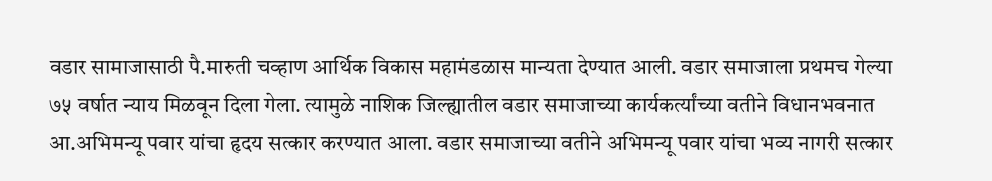वडार सामाजासाठी पै.मारुती चव्हाण आर्थिक विकास महामंडळास मान्यता देण्यात आली. वडार समाजाला प्रथमच गेल्या ७५ वर्षात न्याय मिळवून दिला गेला. त्यामुळे नाशिक जिल्ह्यातील वडार समाजाच्या कार्यकर्त्यांच्या वतीने विधानभवनात आ.अभिमन्यू पवार यांचा हृदय सत्कार करण्यात आला. वडार समाजाच्या वतीने अभिमन्यू पवार यांचा भव्य नागरी सत्कार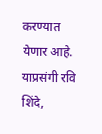करण्यात येणार आहे.
याप्रसंगी रवि शिंदे,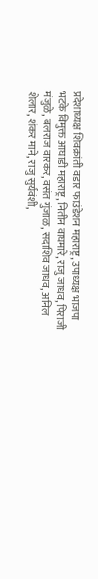प्रदेशाध्यक्ष शिवक्रांती वडार फाउंडेशन महाराष्ट्र, उपाध्यक्ष भाजपा भटके विमुक्त आघाडी महाराष्ट्र, नितीन वाघमारे, राजु जाधव, पिराजी मंजुळे, बलराज वारकर, वसंत गुंजाळ, सदाशिव जाधव, अनिल शेलार, शंकर माने, राजु सुर्यवंशी,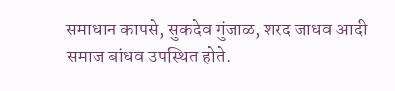समाधान कापसे, सुकदेव गुंजाळ, शरद जाधव आदी समाज बांधव उपस्थित होते.